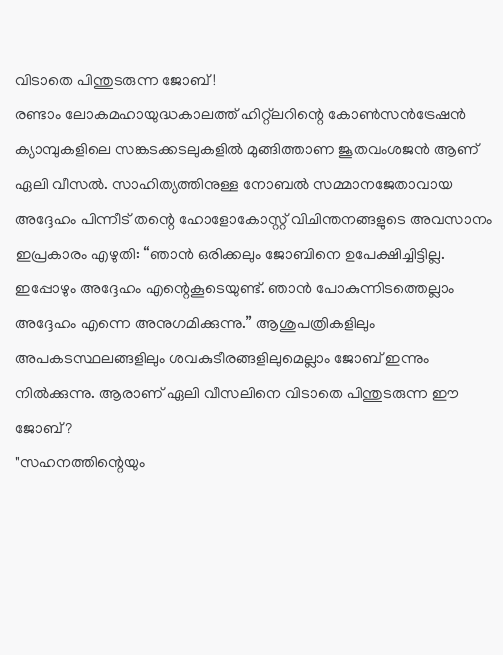വിടാതെ പിന്തുടരുന്ന ജോബ്!
രണ്ടാം ലോകമഹായുദ്ധകാലത്ത് ഹിറ്റ്ലറിന്റെ കോൺസൻട്രേഷൻ ക്യാമ്പുകളിലെ സങ്കടക്കടലുകളിൽ മുങ്ങിത്താണ ജൂതവംശജൻ ആണ് ഏലി വീസൽ. സാഹിത്യത്തിനുള്ള നോബൽ സമ്മാനജേതാവായ അദ്ദേഹം പിന്നീട് തന്റെ ഹോളോകോസ്റ്റ് വിചിന്തനങ്ങളുടെ അവസാനം ഇപ്രകാരം എഴുതി: “ഞാൻ ഒരിക്കലും ജോബിനെ ഉപേക്ഷിച്ചിട്ടില്ല. ഇപ്പോഴും അദ്ദേഹം എന്റെകൂടെയുണ്ട്. ഞാൻ പോകുന്നിടത്തെല്ലാം അദ്ദേഹം എന്നെ അനുഗമിക്കുന്നു.” ആശുപത്രികളിലും അപകടസ്ഥലങ്ങളിലും ശവകുടീരങ്ങളിലുമെല്ലാം ജോബ് ഇന്നും നിൽക്കുന്നു. ആരാണ് ഏലി വീസലിനെ വിടാതെ പിന്തുടരുന്ന ഈ ജോബ്?
"സഹനത്തിന്റെയും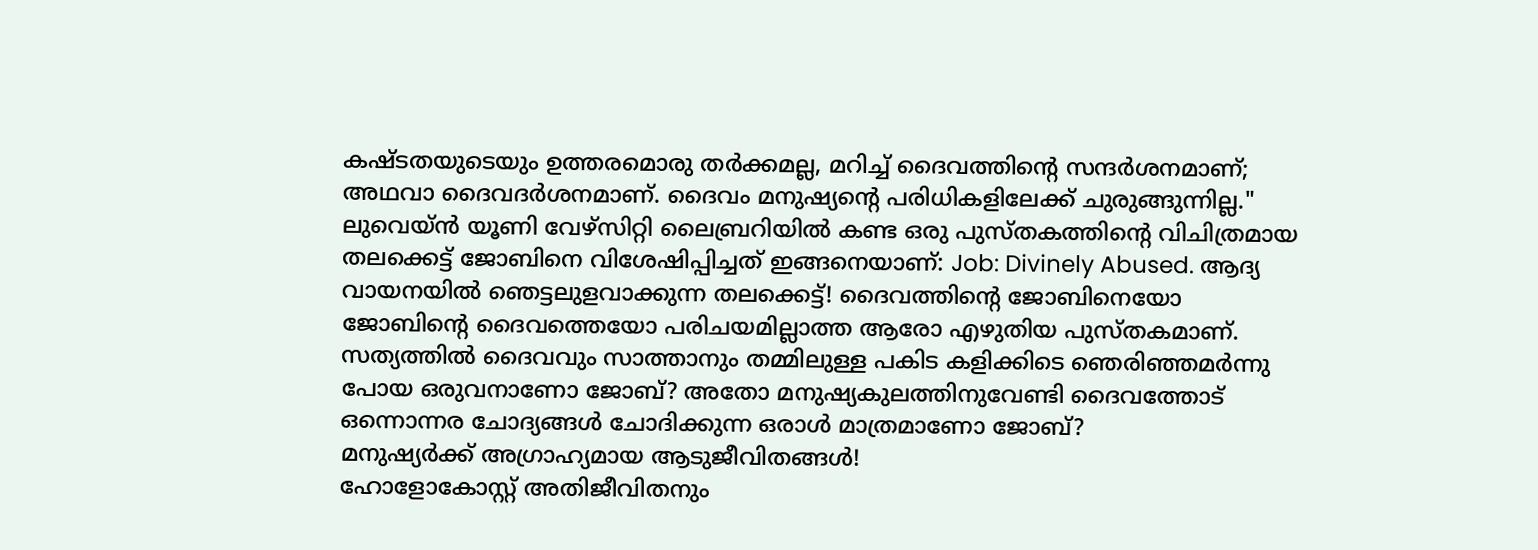കഷ്ടതയുടെയും ഉത്തരമൊരു തർക്കമല്ല, മറിച്ച് ദൈവത്തിന്റെ സന്ദർശനമാണ്; അഥവാ ദൈവദർശനമാണ്. ദൈവം മനുഷ്യന്റെ പരിധികളിലേക്ക് ചുരുങ്ങുന്നില്ല."
ലുവെയ്ൻ യൂണി വേഴ്സിറ്റി ലൈബ്രറിയിൽ കണ്ട ഒരു പുസ്തകത്തിന്റെ വിചിത്രമായ തലക്കെട്ട് ജോബിനെ വിശേഷിപ്പിച്ചത് ഇങ്ങനെയാണ്: Job: Divinely Abused. ആദ്യ വായനയിൽ ഞെട്ടലുളവാക്കുന്ന തലക്കെട്ട്! ദൈവത്തിന്റെ ജോബിനെയോ ജോബിന്റെ ദൈവത്തെയോ പരിചയമില്ലാത്ത ആരോ എഴുതിയ പുസ്തകമാണ്. സത്യത്തിൽ ദൈവവും സാത്താനും തമ്മിലുള്ള പകിട കളിക്കിടെ ഞെരിഞ്ഞമർന്നു പോയ ഒരുവനാണോ ജോബ്? അതോ മനുഷ്യകുലത്തിനുവേണ്ടി ദൈവത്തോട് ഒന്നൊന്നര ചോദ്യങ്ങൾ ചോദിക്കുന്ന ഒരാൾ മാത്രമാണോ ജോബ്?
മനുഷ്യർക്ക് അഗ്രാഹ്യമായ ആടുജീവിതങ്ങൾ!
ഹോളോകോസ്റ്റ് അതിജീവിതനും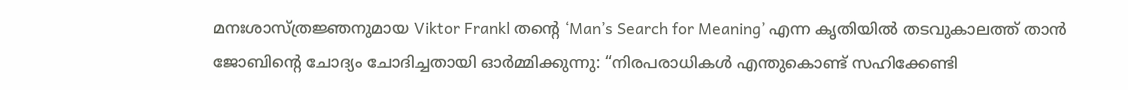മനഃശാസ്ത്രജ്ഞനുമായ Viktor Frankl തന്റെ ‘Man’s Search for Meaning’ എന്ന കൃതിയിൽ തടവുകാലത്ത് താൻ ജോബിന്റെ ചോദ്യം ചോദിച്ചതായി ഓർമ്മിക്കുന്നു: “നിരപരാധികൾ എന്തുകൊണ്ട് സഹിക്കേണ്ടി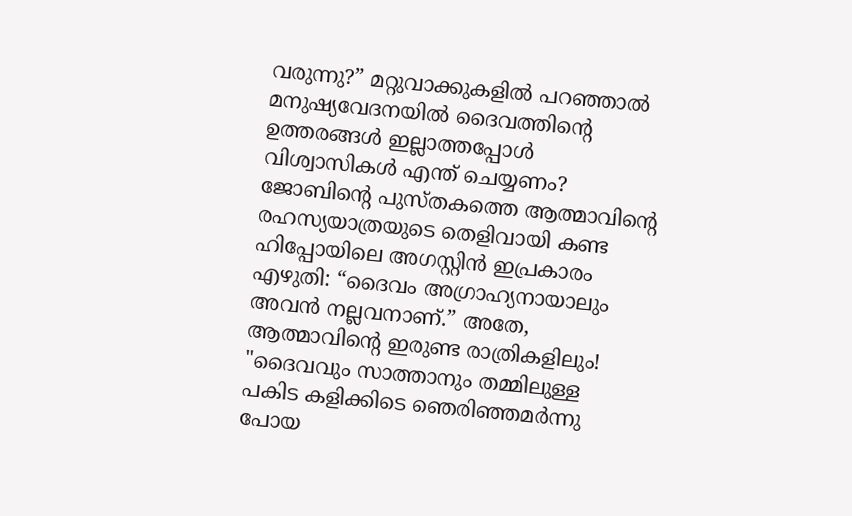വരുന്നു?” മറ്റുവാക്കുകളിൽ പറഞ്ഞാൽ മനുഷ്യവേദനയിൽ ദൈവത്തിന്റെ ഉത്തരങ്ങൾ ഇല്ലാത്തപ്പോൾ വിശ്വാസികൾ എന്ത് ചെയ്യണം? ജോബിന്റെ പുസ്തകത്തെ ആത്മാവിന്റെ രഹസ്യയാത്രയുടെ തെളിവായി കണ്ട ഹിപ്പോയിലെ അഗസ്റ്റിൻ ഇപ്രകാരം എഴുതി: “ദൈവം അഗ്രാഹ്യനായാലും അവൻ നല്ലവനാണ്.” അതേ, ആത്മാവിന്റെ ഇരുണ്ട രാത്രികളിലും!
"ദൈവവും സാത്താനും തമ്മിലുള്ള പകിട കളിക്കിടെ ഞെരിഞ്ഞമർന്നു പോയ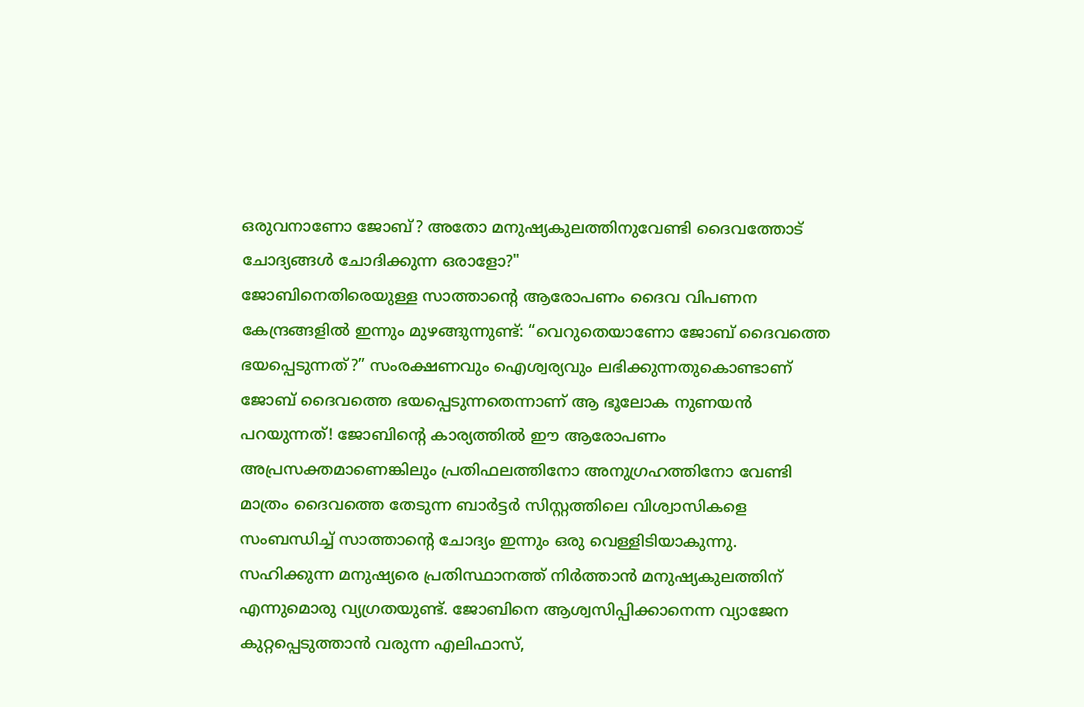ഒരുവനാണോ ജോബ്? അതോ മനുഷ്യകുലത്തിനുവേണ്ടി ദൈവത്തോട് ചോദ്യങ്ങൾ ചോദിക്കുന്ന ഒരാളോ?"
ജോബിനെതിരെയുള്ള സാത്താന്റെ ആരോപണം ദൈവ വിപണന കേന്ദ്രങ്ങളിൽ ഇന്നും മുഴങ്ങുന്നുണ്ട്: “വെറുതെയാണോ ജോബ് ദൈവത്തെ ഭയപ്പെടുന്നത്?” സംരക്ഷണവും ഐശ്വര്യവും ലഭിക്കുന്നതുകൊണ്ടാണ് ജോബ് ദൈവത്തെ ഭയപ്പെടുന്നതെന്നാണ് ആ ഭൂലോക നുണയൻ പറയുന്നത്! ജോബിന്റെ കാര്യത്തിൽ ഈ ആരോപണം അപ്രസക്തമാണെങ്കിലും പ്രതിഫലത്തിനോ അനുഗ്രഹത്തിനോ വേണ്ടി മാത്രം ദൈവത്തെ തേടുന്ന ബാർട്ടർ സിസ്റ്റത്തിലെ വിശ്വാസികളെ സംബന്ധിച്ച് സാത്താന്റെ ചോദ്യം ഇന്നും ഒരു വെള്ളിടിയാകുന്നു.
സഹിക്കുന്ന മനുഷ്യരെ പ്രതിസ്ഥാനത്ത് നിർത്താൻ മനുഷ്യകുലത്തിന് എന്നുമൊരു വ്യഗ്രതയുണ്ട്. ജോബിനെ ആശ്വസിപ്പിക്കാനെന്ന വ്യാജേന കുറ്റപ്പെടുത്താൻ വരുന്ന എലിഫാസ്,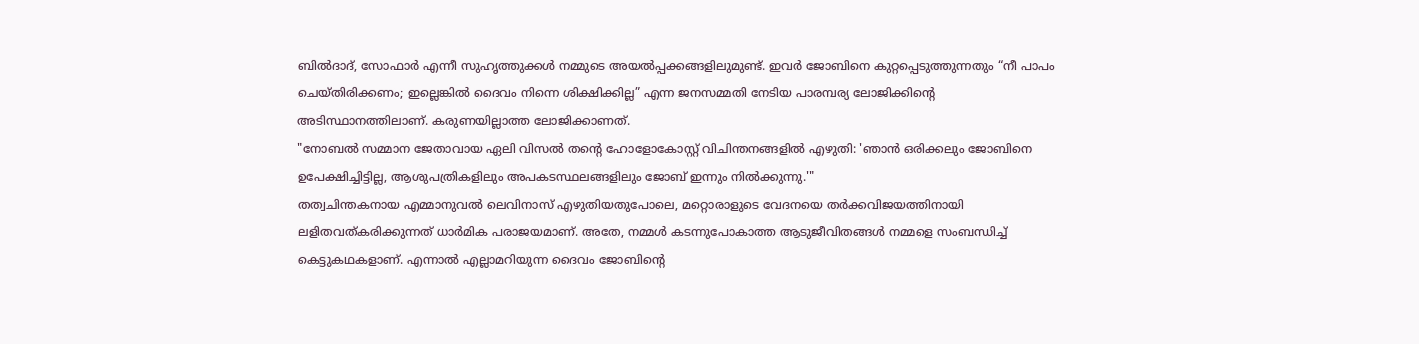ബിൽദാദ്, സോഫാർ എന്നീ സുഹൃത്തുക്കൾ നമ്മുടെ അയൽപ്പക്കങ്ങളിലുമുണ്ട്. ഇവർ ജോബിനെ കുറ്റപ്പെടുത്തുന്നതും “നീ പാപം ചെയ്തിരിക്കണം; ഇല്ലെങ്കിൽ ദൈവം നിന്നെ ശിക്ഷിക്കില്ല” എന്ന ജനസമ്മതി നേടിയ പാരമ്പര്യ ലോജിക്കിന്റെ അടിസ്ഥാനത്തിലാണ്. കരുണയില്ലാത്ത ലോജിക്കാണത്.
"നോബൽ സമ്മാന ജേതാവായ ഏലി വിസൽ തന്റെ ഹോളോകോസ്റ്റ് വിചിന്തനങ്ങളിൽ എഴുതി: 'ഞാൻ ഒരിക്കലും ജോബിനെ ഉപേക്ഷിച്ചിട്ടില്ല, ആശുപത്രികളിലും അപകടസ്ഥലങ്ങളിലും ജോബ് ഇന്നും നിൽക്കുന്നു.'"
തത്വചിന്തകനായ എമ്മാനുവൽ ലെവിനാസ് എഴുതിയതുപോലെ, മറ്റൊരാളുടെ വേദനയെ തർക്കവിജയത്തിനായി ലളിതവത്കരിക്കുന്നത് ധാർമിക പരാജയമാണ്. അതേ, നമ്മൾ കടന്നുപോകാത്ത ആടുജീവിതങ്ങൾ നമ്മളെ സംബന്ധിച്ച് കെട്ടുകഥകളാണ്. എന്നാൽ എല്ലാമറിയുന്ന ദൈവം ജോബിന്റെ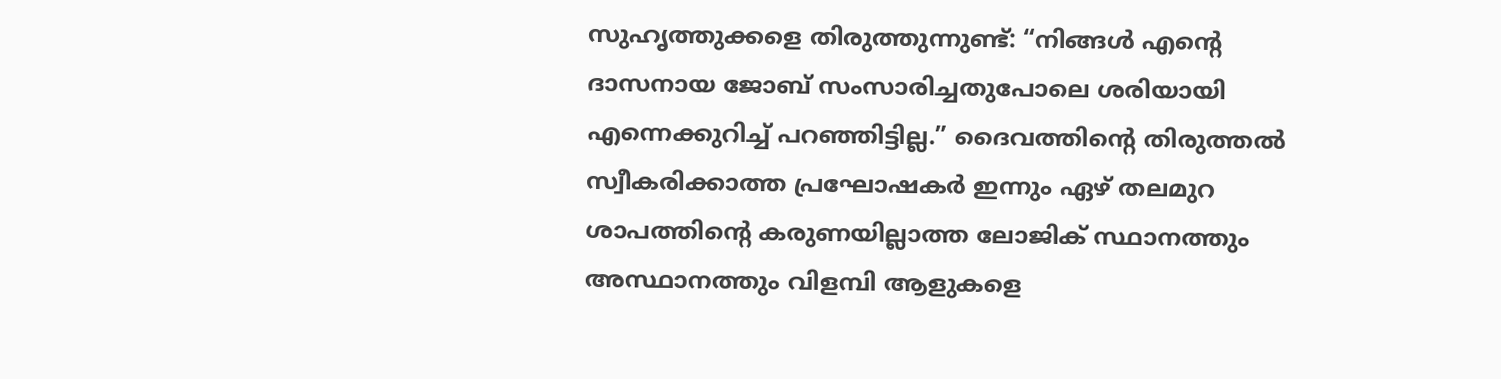സുഹൃത്തുക്കളെ തിരുത്തുന്നുണ്ട്: “നിങ്ങൾ എന്റെ ദാസനായ ജോബ് സംസാരിച്ചതുപോലെ ശരിയായി എന്നെക്കുറിച്ച് പറഞ്ഞിട്ടില്ല.” ദൈവത്തിന്റെ തിരുത്തൽ സ്വീകരിക്കാത്ത പ്രഘോഷകർ ഇന്നും ഏഴ് തലമുറ ശാപത്തിന്റെ കരുണയില്ലാത്ത ലോജിക് സ്ഥാനത്തും അസ്ഥാനത്തും വിളമ്പി ആളുകളെ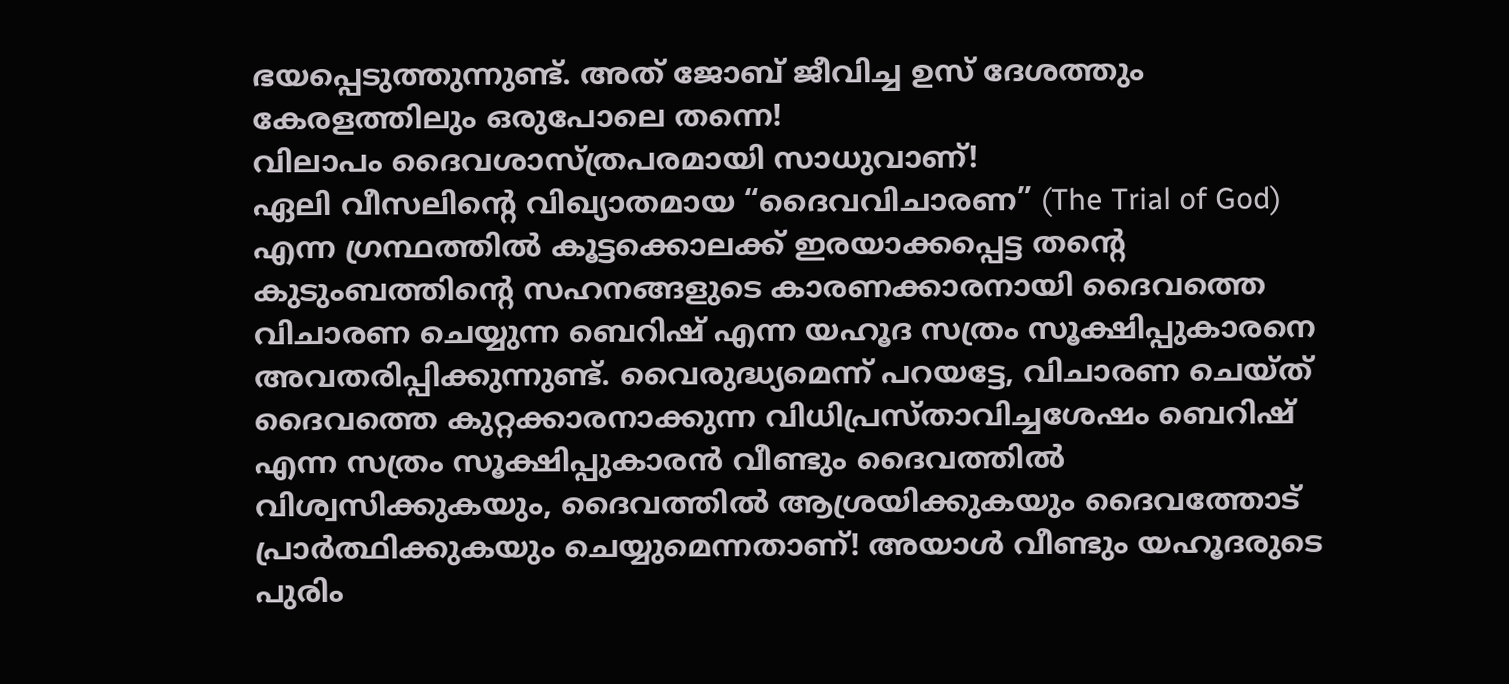ഭയപ്പെടുത്തുന്നുണ്ട്. അത് ജോബ് ജീവിച്ച ഉസ് ദേശത്തും കേരളത്തിലും ഒരുപോലെ തന്നെ!
വിലാപം ദൈവശാസ്ത്രപരമായി സാധുവാണ്!
ഏലി വീസലിന്റെ വിഖ്യാതമായ “ദൈവവിചാരണ” (The Trial of God) എന്ന ഗ്രന്ഥത്തിൽ കൂട്ടക്കൊലക്ക് ഇരയാക്കപ്പെട്ട തന്റെ കുടുംബത്തിന്റെ സഹനങ്ങളുടെ കാരണക്കാരനായി ദൈവത്തെ വിചാരണ ചെയ്യുന്ന ബെറിഷ് എന്ന യഹൂദ സത്രം സൂക്ഷിപ്പുകാരനെ അവതരിപ്പിക്കുന്നുണ്ട്. വൈരുദ്ധ്യമെന്ന് പറയട്ടേ, വിചാരണ ചെയ്ത് ദൈവത്തെ കുറ്റക്കാരനാക്കുന്ന വിധിപ്രസ്താവിച്ചശേഷം ബെറിഷ് എന്ന സത്രം സൂക്ഷിപ്പുകാരൻ വീണ്ടും ദൈവത്തിൽ വിശ്വസിക്കുകയും, ദൈവത്തിൽ ആശ്രയിക്കുകയും ദൈവത്തോട് പ്രാർത്ഥിക്കുകയും ചെയ്യുമെന്നതാണ്! അയാൾ വീണ്ടും യഹൂദരുടെ പുരിം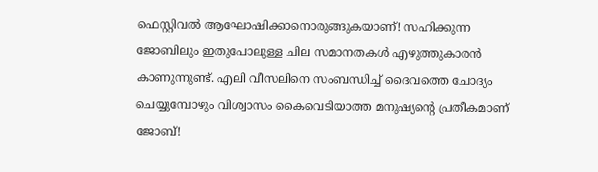ഫെസ്റ്റിവൽ ആഘോഷിക്കാനൊരുങ്ങുകയാണ്! സഹിക്കുന്ന ജോബിലും ഇതുപോലുള്ള ചില സമാനതകൾ എഴുത്തുകാരൻ കാണുന്നുണ്ട്. എലി വീസലിനെ സംബന്ധിച്ച് ദൈവത്തെ ചോദ്യം ചെയ്യുമ്പോഴും വിശ്വാസം കൈവെടിയാത്ത മനുഷ്യന്റെ പ്രതീകമാണ് ജോബ്!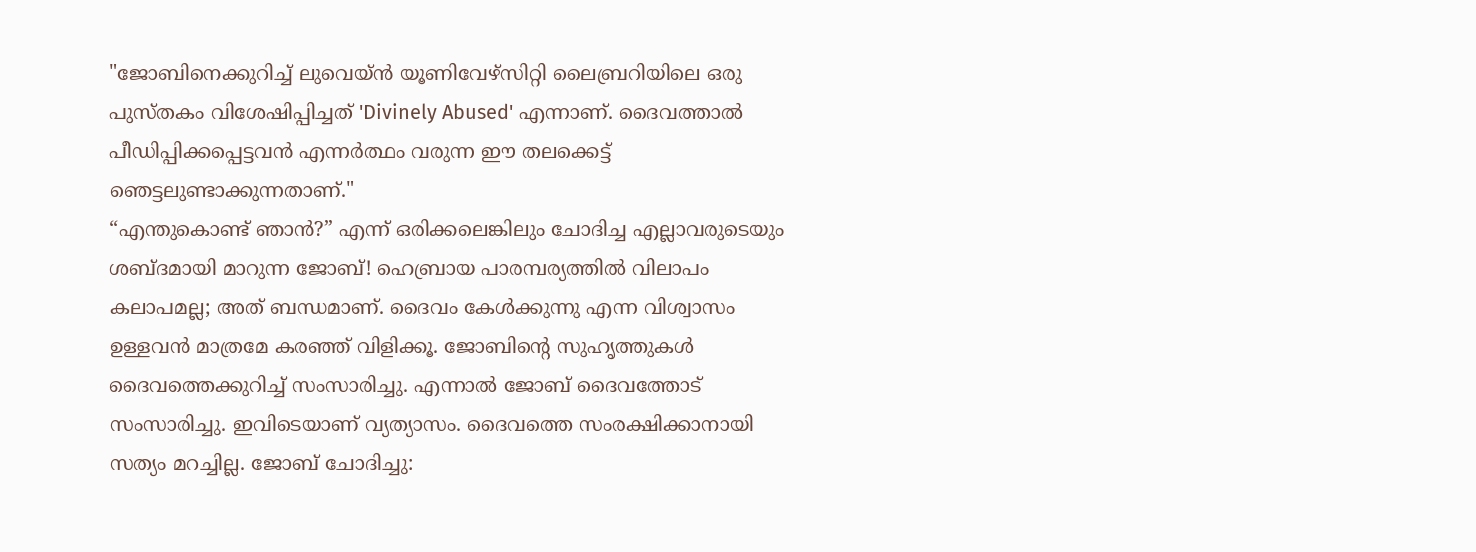"ജോബിനെക്കുറിച്ച് ലുവെയ്ൻ യൂണിവേഴ്സിറ്റി ലൈബ്രറിയിലെ ഒരു പുസ്തകം വിശേഷിപ്പിച്ചത് 'Divinely Abused' എന്നാണ്. ദൈവത്താൽ പീഡിപ്പിക്കപ്പെട്ടവൻ എന്നർത്ഥം വരുന്ന ഈ തലക്കെട്ട് ഞെട്ടലുണ്ടാക്കുന്നതാണ്."
“എന്തുകൊണ്ട് ഞാൻ?” എന്ന് ഒരിക്കലെങ്കിലും ചോദിച്ച എല്ലാവരുടെയും ശബ്ദമായി മാറുന്ന ജോബ്! ഹെബ്രായ പാരമ്പര്യത്തിൽ വിലാപം കലാപമല്ല; അത് ബന്ധമാണ്. ദൈവം കേൾക്കുന്നു എന്ന വിശ്വാസം ഉള്ളവൻ മാത്രമേ കരഞ്ഞ് വിളിക്കൂ. ജോബിന്റെ സുഹൃത്തുകൾ ദൈവത്തെക്കുറിച്ച് സംസാരിച്ചു. എന്നാൽ ജോബ് ദൈവത്തോട് സംസാരിച്ചു. ഇവിടെയാണ് വ്യത്യാസം. ദൈവത്തെ സംരക്ഷിക്കാനായി സത്യം മറച്ചില്ല. ജോബ് ചോദിച്ചു: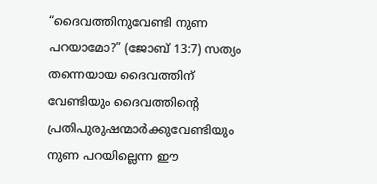“ദൈവത്തിനുവേണ്ടി നുണ പറയാമോ?” (ജോബ് 13:7) സത്യം തന്നെയായ ദൈവത്തിന് വേണ്ടിയും ദൈവത്തിന്റെ പ്രതിപുരുഷന്മാർക്കുവേണ്ടിയും നുണ പറയില്ലെന്ന ഈ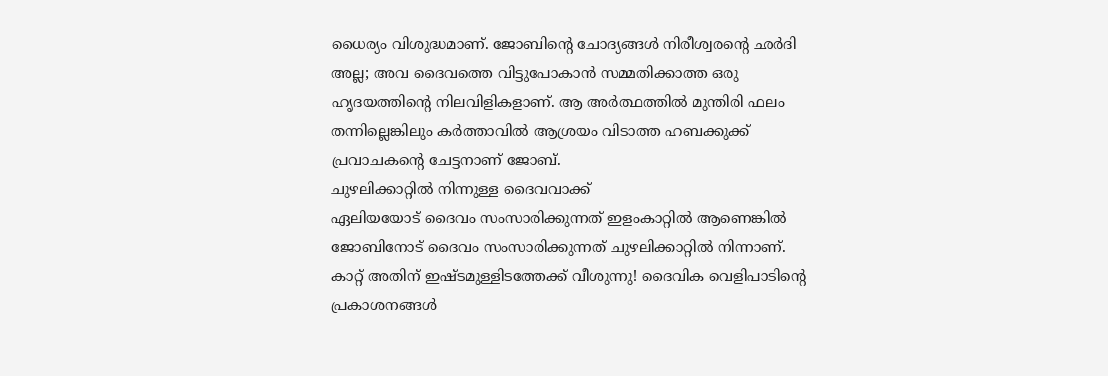ധൈര്യം വിശുദ്ധമാണ്. ജോബിന്റെ ചോദ്യങ്ങൾ നിരീശ്വരന്റെ ഛർദി അല്ല; അവ ദൈവത്തെ വിട്ടുപോകാൻ സമ്മതിക്കാത്ത ഒരു ഹൃദയത്തിന്റെ നിലവിളികളാണ്. ആ അർത്ഥത്തിൽ മുന്തിരി ഫലം തന്നില്ലെങ്കിലും കർത്താവിൽ ആശ്രയം വിടാത്ത ഹബക്കുക്ക് പ്രവാചകന്റെ ചേട്ടനാണ് ജോബ്.
ചുഴലിക്കാറ്റിൽ നിന്നുള്ള ദൈവവാക്ക്
ഏലിയയോട് ദൈവം സംസാരിക്കുന്നത് ഇളംകാറ്റിൽ ആണെങ്കിൽ ജോബിനോട് ദൈവം സംസാരിക്കുന്നത് ചുഴലിക്കാറ്റിൽ നിന്നാണ്. കാറ്റ് അതിന് ഇഷ്ടമുള്ളിടത്തേക്ക് വീശുന്നു! ദൈവിക വെളിപാടിന്റെ പ്രകാശനങ്ങൾ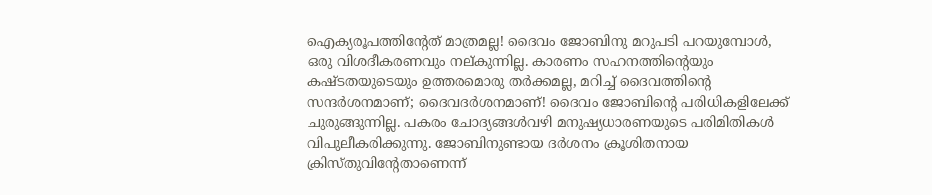ഐക്യരൂപത്തിന്റേത് മാത്രമല്ല! ദൈവം ജോബിനു മറുപടി പറയുമ്പോൾ, ഒരു വിശദീകരണവും നല്കുന്നില്ല. കാരണം സഹനത്തിന്റെയും കഷ്ടതയുടെയും ഉത്തരമൊരു തർക്കമല്ല, മറിച്ച് ദൈവത്തിന്റെ സന്ദർശനമാണ്; ദൈവദർശനമാണ്! ദൈവം ജോബിന്റെ പരിധികളിലേക്ക് ചുരുങ്ങുന്നില്ല. പകരം ചോദ്യങ്ങൾവഴി മനുഷ്യധാരണയുടെ പരിമിതികൾ വിപുലീകരിക്കുന്നു. ജോബിനുണ്ടായ ദർശനം ക്രൂശിതനായ ക്രിസ്തുവിന്റേതാണെന്ന്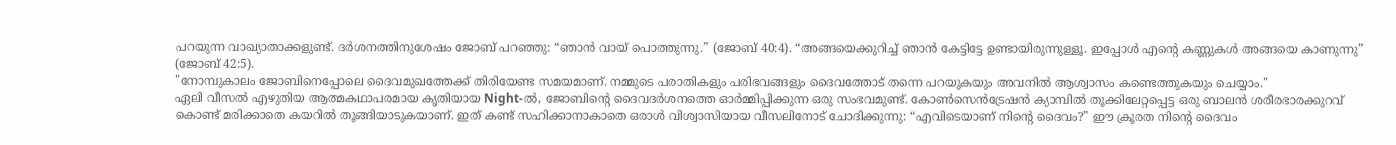പറയുന്ന വാഖ്യാതാക്കളുണ്ട്. ദർശനത്തിനുശേഷം ജോബ് പറഞ്ഞു: “ഞാൻ വായ് പൊത്തുന്നു.” (ജോബ് 40:4). “അങ്ങയെക്കുറിച്ച് ഞാൻ കേട്ടിട്ടേ ഉണ്ടായിരുന്നുള്ളൂ. ഇപ്പോൾ എന്റെ കണ്ണുകൾ അങ്ങയെ കാണുന്നു” (ജോബ് 42:5).
"നോമ്പുകാലം ജോബിനെപ്പോലെ ദൈവമുഖത്തേക്ക് തിരിയേണ്ട സമയമാണ്. നമ്മുടെ പരാതികളും പരിഭവങ്ങളും ദൈവത്തോട് തന്നെ പറയുകയും അവനിൽ ആശ്വാസം കണ്ടെത്തുകയും ചെയ്യാം."
ഏലി വീസൽ എഴുതിയ ആത്മകഥാപരമായ കൃതിയായ Night-ൽ, ജോബിന്റെ ദൈവദർശനത്തെ ഓർമ്മിപ്പിക്കുന്ന ഒരു സംഭവമുണ്ട്. കോൺസെൻട്രേഷൻ ക്യാമ്പിൽ തൂക്കിലേറ്റപ്പെട്ട ഒരു ബാലൻ ശരീരഭാരക്കുറവ് കൊണ്ട് മരിക്കാതെ കയറിൽ തൂങ്ങിയാടുകയാണ്. ഇത് കണ്ട് സഹിക്കാനാകാതെ ഒരാൾ വിശ്വാസിയായ വീസലിനോട് ചോദിക്കുന്നു: “എവിടെയാണ് നിന്റെ ദൈവം?” ഈ ക്രൂരത നിന്റെ ദൈവം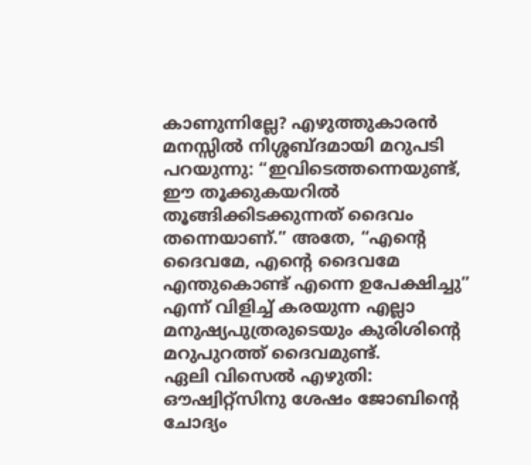കാണുന്നില്ലേ? എഴുത്തുകാരൻ മനസ്സിൽ നിശ്ശബ്ദമായി മറുപടി പറയുന്നു: “ഇവിടെത്തന്നെയുണ്ട്, ഈ തൂക്കുകയറിൽ തൂങ്ങിക്കിടക്കുന്നത് ദൈവം തന്നെയാണ്.” അതേ, “എന്റെ ദൈവമേ, എന്റെ ദൈവമേ എന്തുകൊണ്ട് എന്നെ ഉപേക്ഷിച്ചു” എന്ന് വിളിച്ച് കരയുന്ന എല്ലാ മനുഷ്യപുത്രരുടെയും കുരിശിന്റെ മറുപുറത്ത് ദൈവമുണ്ട്.
ഏലി വിസെൽ എഴുതി: ഔഷ്വിറ്റ്സിനു ശേഷം ജോബിന്റെ ചോദ്യം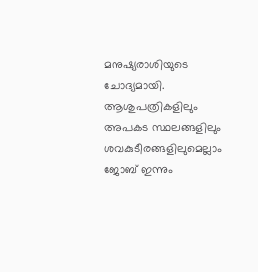മനുഷ്യരാശിയുടെ ചോദ്യമായി. ആശുപത്രികളിലും അപകട സ്ഥലങ്ങളിലും ശവകുടീരങ്ങളിലുമെല്ലാം ജോബ് ഇന്നും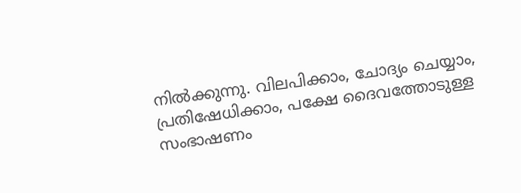നിൽക്കുന്നു. വിലപിക്കാം, ചോദ്യം ചെയ്യാം, പ്രതിഷേധിക്കാം, പക്ഷേ ദൈവത്തോടുള്ള സംഭാഷണം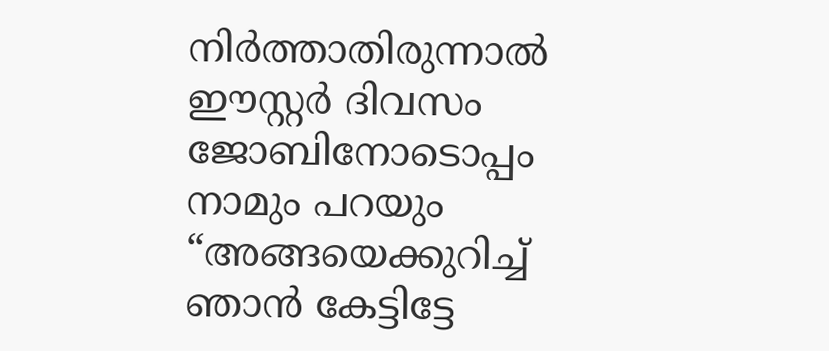നിർത്താതിരുന്നാൽ ഈസ്റ്റർ ദിവസം ജോബിനോടൊപ്പം നാമും പറയും “അങ്ങയെക്കുറിച്ച് ഞാൻ കേട്ടിട്ടേ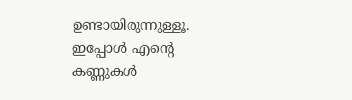ഉണ്ടായിരുന്നുള്ളൂ. ഇപ്പോൾ എന്റെ കണ്ണുകൾ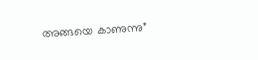അങ്ങയെ കാണുന്നു”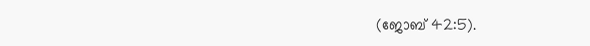(ജോബ് 42:5).